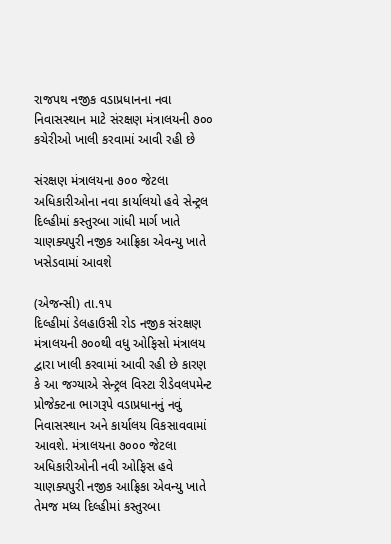રાજપથ નજીક વડાપ્રધાનના નવા નિવાસસ્થાન માટે સંરક્ષણ મંત્રાલયની ૭૦૦ કચેરીઓ ખાલી કરવામાં આવી રહી છે

સંરક્ષણ મંત્રાલયના ૭૦૦ જેટલા અધિકારીઓના નવા કાર્યાલયો હવે સેન્ટ્રલ દિલ્હીમાં કસ્તુરબા ગાંધી માર્ગ ખાતે ચાણક્યપુરી નજીક આફ્રિકા એવન્યુ ખાતે ખસેડવામાં આવશે

(એજન્સી) તા.૧૫
દિલ્હીમાં ડેલહાઉસી રોડ નજીક સંરક્ષણ મંત્રાલયની ૭૦૦થી વધુ ઓફિસો મંત્રાલય દ્વારા ખાલી કરવામાં આવી રહી છે કારણ કે આ જગ્યાએ સેન્ટ્રલ વિસ્ટા રીડેવલપમેન્ટ પ્રોજેક્ટના ભાગરૂપે વડાપ્રધાનનું નવું નિવાસસ્થાન અને કાર્યાલય વિકસાવવામાં આવશે. મંત્રાલયના ૭૦૦૦ જેટલા અધિકારીઓની નવી ઓફિસ હવે ચાણક્યપુરી નજીક આફ્રિકા એવન્યુ ખાતે તેમજ મધ્ય દિલ્હીમાં કસ્તુરબા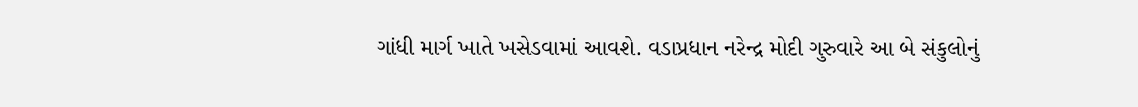ગાંધી માર્ગ ખાતે ખસેડવામાં આવશે. વડાપ્રધાન નરેન્દ્ર મોદી ગુરુવારે આ બે સંકુલોનું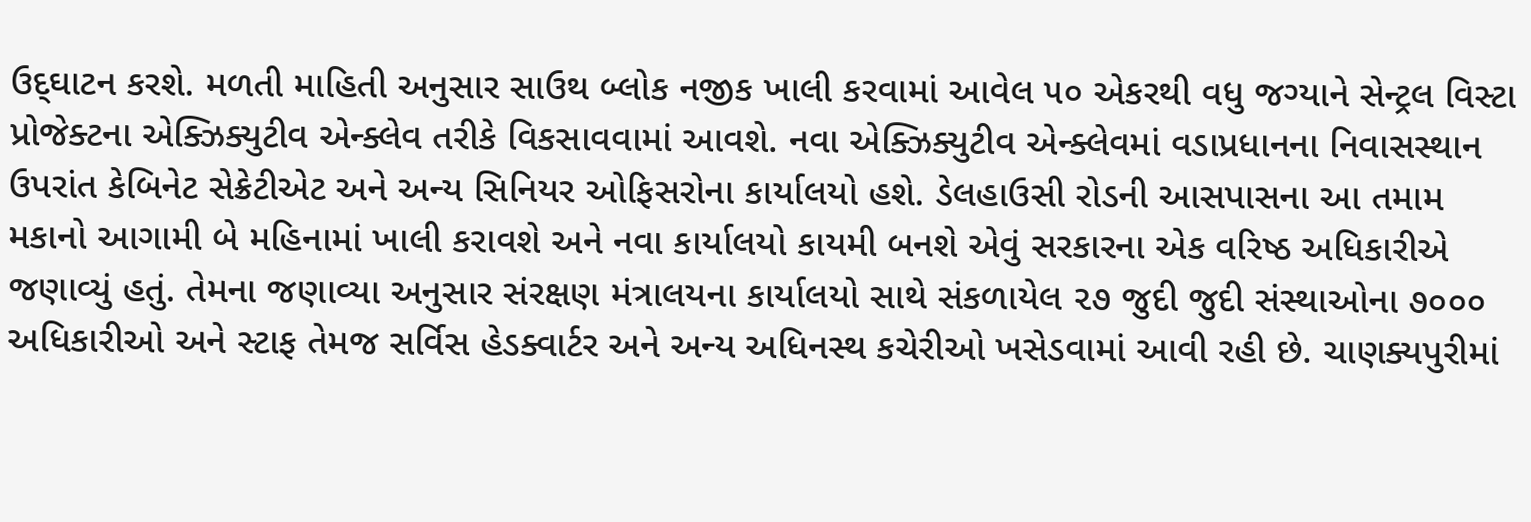ઉદ્‌ઘાટન કરશે. મળતી માહિતી અનુસાર સાઉથ બ્લોક નજીક ખાલી કરવામાં આવેલ ૫૦ એકરથી વધુ જગ્યાને સેન્ટ્રલ વિસ્ટા પ્રોજેક્ટના એક્ઝિક્યુટીવ એન્ક્લેવ તરીકે વિકસાવવામાં આવશે. નવા એક્ઝિક્યુટીવ એન્ક્લેવમાં વડાપ્રધાનના નિવાસસ્થાન ઉપરાંત કેબિનેટ સેક્રેટીએટ અને અન્ય સિનિયર ઓફિસરોના કાર્યાલયો હશે. ડેલહાઉસી રોડની આસપાસના આ તમામ મકાનો આગામી બે મહિનામાં ખાલી કરાવશે અને નવા કાર્યાલયો કાયમી બનશે એવું સરકારના એક વરિષ્ઠ અધિકારીએ જણાવ્યું હતું. તેમના જણાવ્યા અનુસાર સંરક્ષણ મંત્રાલયના કાર્યાલયો સાથે સંકળાયેલ ૨૭ જુદી જુદી સંસ્થાઓના ૭૦૦૦ અધિકારીઓ અને સ્ટાફ તેમજ સર્વિસ હેડક્વાર્ટર અને અન્ય અધિનસ્થ કચેરીઓ ખસેડવામાં આવી રહી છે. ચાણક્યપુરીમાં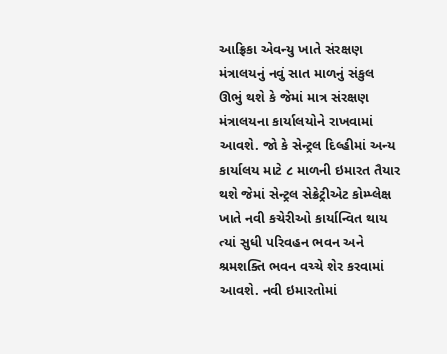આફ્રિકા એવન્યુ ખાતે સંરક્ષણ મંત્રાલયનું નવું સાત માળનું સંકુલ ઊભું થશે કે જેમાં માત્ર સંરક્ષણ મંત્રાલયના કાર્યાલયોને રાખવામાં આવશે. જો કે સેન્ટ્રલ દિલ્હીમાં અન્ય કાર્યાલય માટે ૮ માળની ઇમારત તૈયાર થશે જેમાં સેન્ટ્રલ સેક્રેટ્રીએટ કોમ્પ્લેક્ષ ખાતે નવી કચેરીઓ કાર્યાન્વિત થાય ત્યાં સુધી પરિવહન ભવન અને શ્રમશક્તિ ભવન વચ્ચે શેર કરવામાં આવશે. નવી ઇમારતોમાં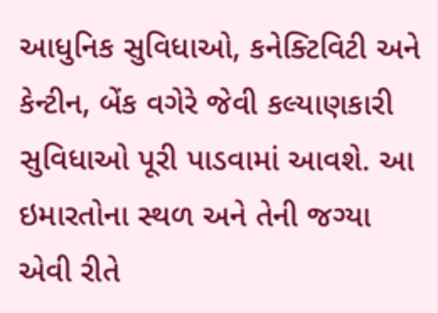આધુનિક સુવિધાઓ, કનેક્ટિવિટી અને કેન્ટીન, બેંક વગેરે જેવી કલ્યાણકારી સુવિધાઓ પૂરી પાડવામાં આવશે. આ ઇમારતોના સ્થળ અને તેની જગ્યા એવી રીતે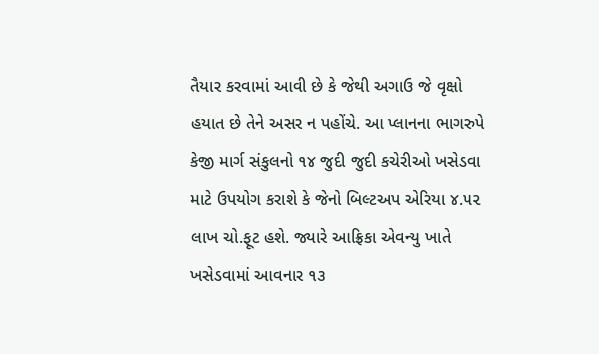તૈયાર કરવામાં આવી છે કે જેથી અગાઉ જે વૃક્ષો હયાત છે તેને અસર ન પહોંચે. આ પ્લાનના ભાગરુપે કેજી માર્ગ સંકુલનો ૧૪ જુદી જુદી કચેરીઓ ખસેડવા માટે ઉપયોગ કરાશે કે જેનો બિલ્ટઅપ એરિયા ૪.૫૨ લાખ ચો.ફૂટ હશે. જ્યારે આફ્રિકા એવન્યુ ખાતે ખસેડવામાં આવનાર ૧૩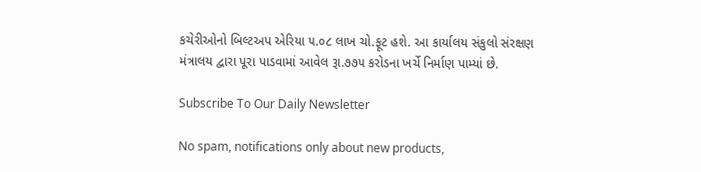કચેરીઓનો બિલ્ટઅપ એરિયા ૫.૦૮ લાખ ચો.ફૂટ હશે. આ કાર્યાલય સંકુલો સંરક્ષણ મંત્રાલય દ્વારા પૂરા પાડવામાં આવેલ રૂા.૭૭૫ કરોડના ખર્ચે નિર્માણ પામ્યાં છે.

Subscribe To Our Daily Newsletter

No spam, notifications only about new products,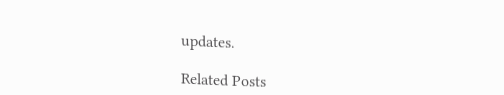updates.

Related Posts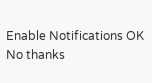Enable Notifications OK No thanks